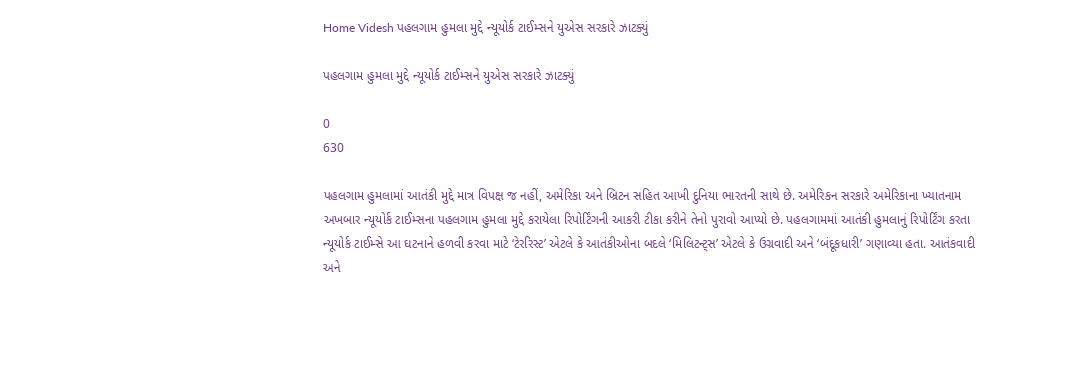Home Videsh પહલગામ હુમલા મુદ્દે ન્યૂયોર્ક ટાઈમ્સને યુએસ સરકારે ઝાટક્યું

પહલગામ હુમલા મુદ્દે ન્યૂયોર્ક ટાઈમ્સને યુએસ સરકારે ઝાટક્યું

0
630

પહલગામ હુમલામાં આતંકી મુદ્દે માત્ર વિપક્ષ જ નહીં, અમેરિકા અને બ્રિટન સહિત આખી દુનિયા ભારતની સાથે છે. અમેરિકન સરકારે અમેરિકાના ખ્યાતનામ અખબાર ન્યૂયોર્ક ટાઈમ્સના પહલગામ હુમલા મુદ્દે કરાયેલા રિપોર્ટિંગની આકરી ટીકા કરીને તેનો પુરાવો આપ્યો છે. પહલગામમાં આતંકી હુમલાનું રિપોર્ટિંગ કરતા ન્યૂયોર્ક ટાઈમ્સે આ ઘટનાને હળવી કરવા માટે ‘ટેરરિસ્ટ’ એટલે કે આતંકીઓના બદલે ‘મિલિટન્ટ્સ’ એટલે કે ઉગ્રવાદી અને ‘બંદૂકધારી’ ગણાવ્યા હતા. આતંકવાદી અને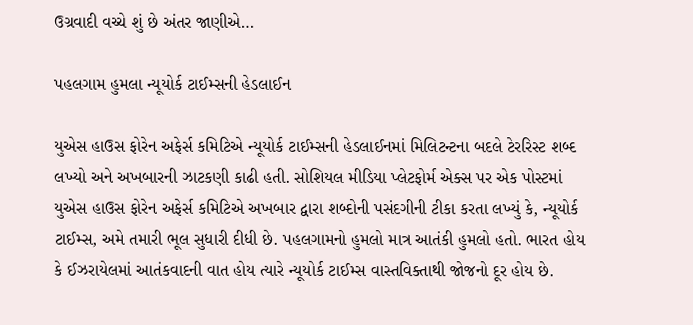ઉગ્રવાદી વચ્ચે શું છે અંતર જાણીએ…

પહલગામ હુમલા ન્યૂયોર્ક ટાઈમ્સની હેડલાઈન

યુએસ હાઉસ ફોરેન અફેર્સ કમિટિએ ન્યૂયોર્ક ટાઈમ્સની હેડલાઈનમાં મિલિટન્ટના બદલે ટેરરિસ્ટ શબ્દ લખ્યો અને અખબારની ઝાટકણી કાઢી હતી. સોશિયલ મીડિયા પ્લેટફોર્મ એક્સ પર એક પોસ્ટમાં યુએસ હાઉસ ફોરેન અફેર્સ કમિટિએ અખબાર દ્વારા શબ્દોની પસંદગીની ટીકા કરતા લખ્યું કે, ન્યૂયોર્ક ટાઈમ્સ, અમે તમારી ભૂલ સુધારી દીધી છે. પહલગામનો હુમલો માત્ર આતંકી હુમલો હતો. ભારત હોય કે ઈઝરાયેલમાં આતંકવાદની વાત હોય ત્યારે ન્યૂયોર્ક ટાઈમ્સ વાસ્તવિક્તાથી જોજનો દૂર હોય છે.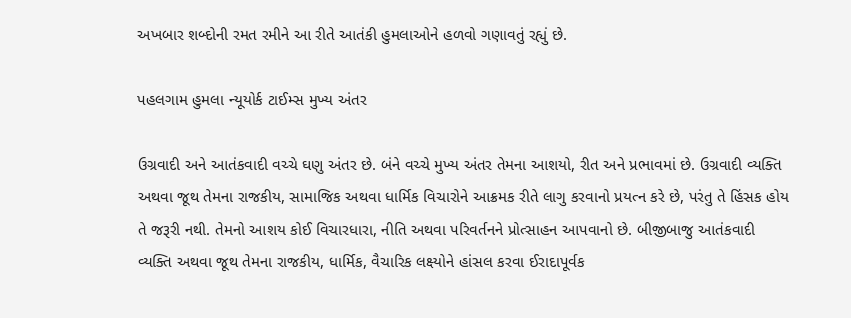અખબાર શબ્દોની રમત રમીને આ રીતે આતંકી હુમલાઓને હળવો ગણાવતું રહ્યું છે.

પહલગામ હુમલા ન્યૂયોર્ક ટાઈમ્સ મુખ્ય અંતર

ઉગ્રવાદી અને આતંકવાદી વચ્ચે ઘણુ અંતર છે. બંને વચ્ચે મુખ્ય અંતર તેમના આશયો, રીત અને પ્રભાવમાં છે. ઉગ્રવાદી વ્યક્તિ અથવા જૂથ તેમના રાજકીય, સામાજિક અથવા ધાર્મિક વિચારોને આક્રમક રીતે લાગુ કરવાનો પ્રયત્ન કરે છે, પરંતુ તે હિંસક હોય તે જરૂરી નથી. તેમનો આશય કોઈ વિચારધારા, નીતિ અથવા પરિવર્તનને પ્રોત્સાહન આપવાનો છે. બીજીબાજુ આતંકવાદી વ્યક્તિ અથવા જૂથ તેમના રાજકીય, ધાર્મિક, વૈચારિક લક્ષ્યોને હાંસલ કરવા ઈરાદાપૂર્વક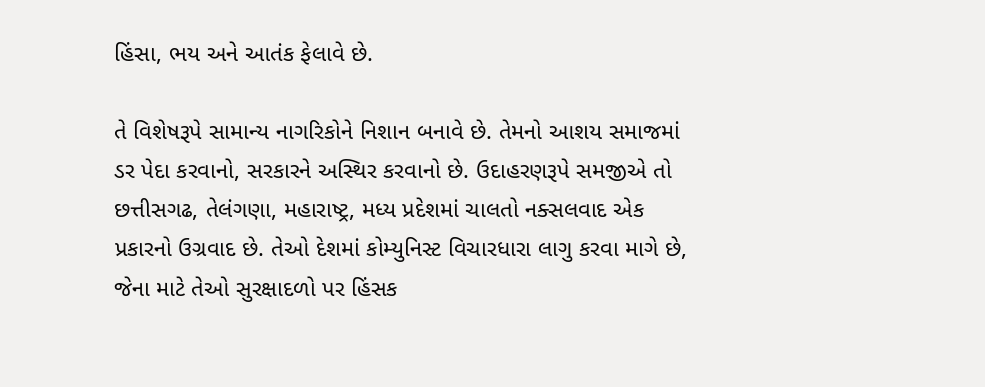હિંસા, ભય અને આતંક ફેલાવે છે.

તે વિશેષરૂપે સામાન્ય નાગરિકોને નિશાન બનાવે છે. તેમનો આશય સમાજમાં ડર પેદા કરવાનો, સરકારને અસ્થિર કરવાનો છે. ઉદાહરણરૂપે સમજીએ તો છત્તીસગઢ, તેલંગણા, મહારાષ્ટ્ર, મધ્ય પ્રદેશમાં ચાલતો નક્સલવાદ એક પ્રકારનો ઉગ્રવાદ છે. તેઓ દેશમાં કોમ્યુનિસ્ટ વિચારધારા લાગુ કરવા માગે છે, જેના માટે તેઓ સુરક્ષાદળો પર હિંસક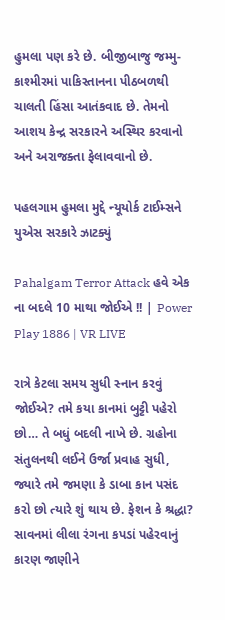હુમલા પણ કરે છે. બીજીબાજુ જમ્મુ-કાશ્મીરમાં પાકિસ્તાનના પીઠબળથી ચાલતી હિંસા આતંકવાદ છે. તેમનો આશય કેન્દ્ર સરકારને અસ્થિર કરવાનો અને અરાજક્તા ફેલાવવાનો છે.

પહલગામ હુમલા મુદ્દે ન્યૂયોર્ક ટાઈમ્સને યુએસ સરકારે ઝાટક્યું

Pahalgam Terror Attack હવે એક ના બદલે 10 માથા જોઈએ !! | Power Play 1886 | VR LIVE

રાત્રે કેટલા સમય સુધી સ્નાન કરવું જોઈએ? તમે કયા કાનમાં બુટ્ટી પહેરો છો… તે બધું બદલી નાખે છે. ગ્રહોના સંતુલનથી લઈને ઉર્જા પ્રવાહ સુધી, જ્યારે તમે જમણા કે ડાબા કાન પસંદ કરો છો ત્યારે શું થાય છે. ફેશન કે શ્રદ્ધા? સાવનમાં લીલા રંગના કપડાં પહેરવાનું કારણ જાણીને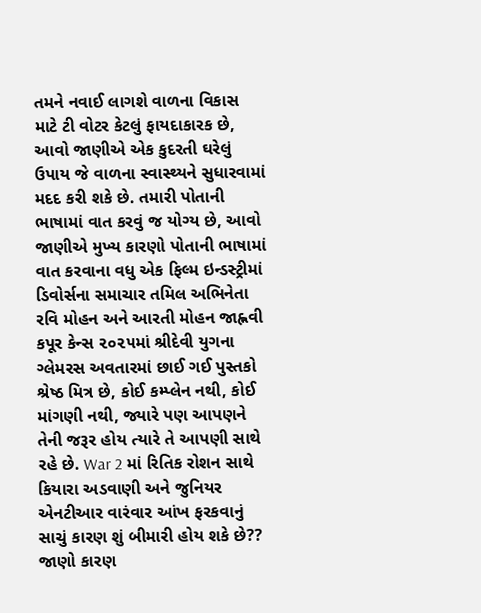તમને નવાઈ લાગશે વાળના વિકાસ માટે ટી વોટર કેટલું ફાયદાકારક છે, આવો જાણીએ એક કુદરતી ઘરેલું ઉપાય જે વાળના સ્વાસ્થ્યને સુધારવામાં મદદ કરી શકે છે. તમારી પોતાની ભાષામાં વાત કરવું જ યોગ્ય છે, આવો જાણીએ મુખ્ય કારણો પોતાની ભાષામાં વાત કરવાના વધુ એક ફિલ્મ ઇન્ડસ્ટ્રીમાં ડિવોર્સના સમાચાર તમિલ અભિનેતા રવિ મોહન અને આરતી મોહન જાહ્નવી કપૂર કેન્સ ૨૦૨૫માં શ્રીદેવી યુગના ગ્લેમરસ અવતારમાં છાઈ ગઈ પુસ્તકો શ્રેષ્ઠ મિત્ર છે, કોઈ કમ્પ્લેન નથી, કોઈ માંગણી નથી, જ્યારે પણ આપણને તેની જરૂર હોય ત્યારે તે આપણી સાથે રહે છે. War 2 માં રિતિક રોશન સાથે કિયારા અડવાણી અને જુનિયર એનટીઆર વારંવાર આંખ ફરકવાનું સાચું કારણ શું બીમારી હોય શકે છે?? જાણો કારણ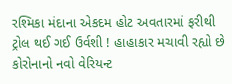રશ્મિકા મંદાના એકદમ હોટ અવતારમાં ફરીથી ટ્રોલ થઈ ગઈ ઉર્વશી ! હાહાકાર મચાવી રહ્યો છે કોરોનાનો નવો વેરિયન્ટ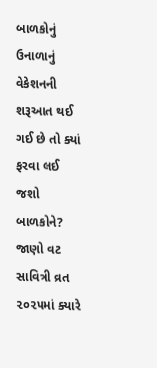બાળકોનું ઉનાળાનું વેકેશનની શરૂઆત થઈ ગઈ છે તો ક્યાં ફરવા લઈ જશો બાળકોને? જાણો વટ સાવિત્રી વ્રત ૨૦૨૫માં ક્યારે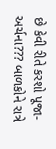છે કેવી રીતે કરશો પૂજા-અર્ચના??? બાળકોને રાત્રે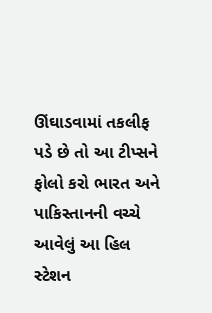ઊંઘાડવામાં તકલીફ પડે છે તો આ ટીપ્સને ફોલો કરો ભારત અને પાકિસ્તાનની વચ્ચે આવેલું આ હિલ સ્ટેશન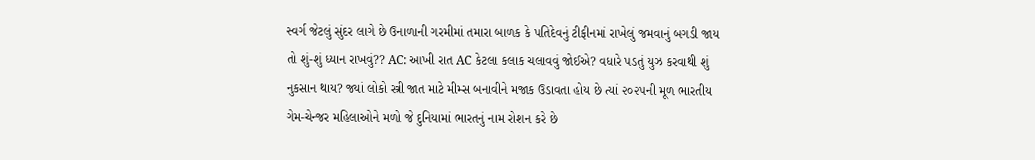સ્વર્ગ જેટલું સુંદર લાગે છે ઉનાળાની ગરમીમાં તમારા બાળક કે પતિદેવનું ટીફીનમાં રાખેલું જમવાનું બગડી જાય તો શું-શું ધ્યાન રાખવું?? AC: આખી રાત AC કેટલા કલાક ચલાવવું જોઈએ? વધારે પડતું યુઝ કરવાથી શું નુકસાન થાય? જ્યાં લોકો સ્ત્રી જાત માટે મીમ્સ બનાવીને મજાક ઉડાવતા હોય છે ત્યાં ૨૦૨૫ની મૂળ ભારતીય ગેમ-ચેન્જર મહિલાઓને મળો જે દુનિયામાં ભારતનું નામ રોશન કરે છે